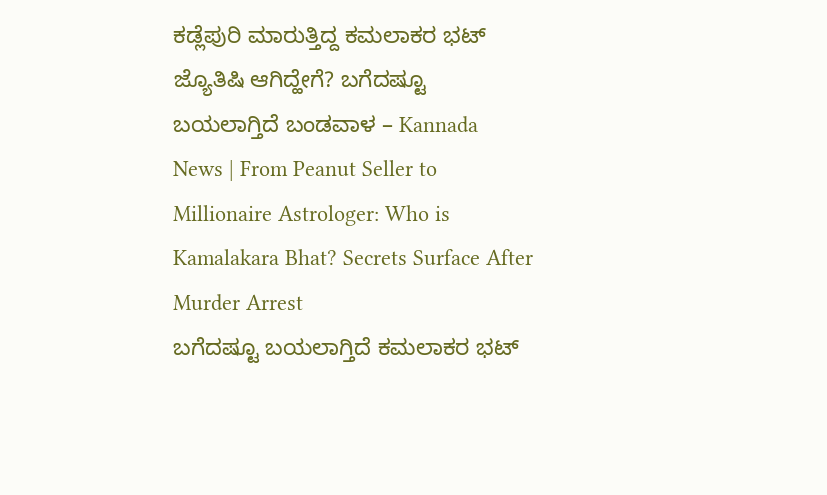ಕಡ್ಲೆಪುರಿ ಮಾರುತ್ತಿದ್ದ ಕಮಲಾಕರ ಭಟ್ ಜ್ಯೊತಿಷಿ ಆಗಿದ್ಹೇಗೆ? ಬಗೆದಷ್ಟೂ ಬಯಲಾಗ್ತಿದೆ ಬಂಡವಾಳ – Kannada News | From Peanut Seller to Millionaire Astrologer: Who is Kamalakara Bhat? Secrets Surface After Murder Arrest
ಬಗೆದಷ್ಟೂ ಬಯಲಾಗ್ತಿದೆ ಕಮಲಾಕರ ಭಟ್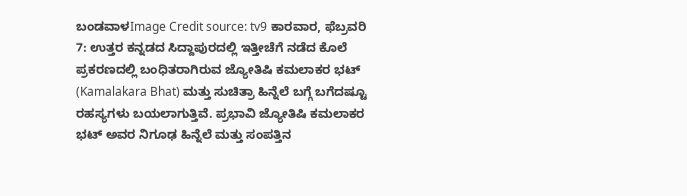ಬಂಡವಾಳImage Credit source: tv9 ಕಾರವಾರ, ಫೆಬ್ರವರಿ 7: ಉತ್ತರ ಕನ್ನಡದ ಸಿದ್ದಾಪುರದಲ್ಲಿ ಇತ್ತೀಚೆಗೆ ನಡೆದ ಕೊಲೆ ಪ್ರಕರಣದಲ್ಲಿ ಬಂಧಿತರಾಗಿರುವ ಜ್ಯೋತಿಷಿ ಕಮಲಾಕರ ಭಟ್ (Kamalakara Bhat) ಮತ್ತು ಸುಚಿತ್ರಾ ಹಿನ್ನೆಲೆ ಬಗ್ಗೆ ಬಗೆದಷ್ಟೂ ರಹಸ್ಯಗಳು ಬಯಲಾಗುತ್ತಿವೆ. ಪ್ರಭಾವಿ ಜ್ಯೋತಿಷಿ ಕಮಲಾಕರ ಭಟ್ ಅವರ ನಿಗೂಢ ಹಿನ್ನೆಲೆ ಮತ್ತು ಸಂಪತ್ತಿನ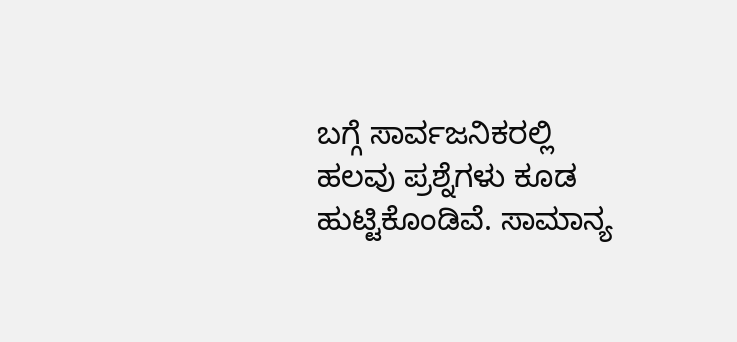ಬಗ್ಗೆ ಸಾರ್ವಜನಿಕರಲ್ಲಿ ಹಲವು ಪ್ರಶ್ನೆಗಳು ಕೂಡ ಹುಟ್ಟಿಕೊಂಡಿವೆ. ಸಾಮಾನ್ಯ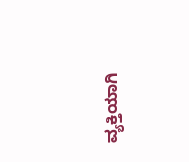ವ್ಯಕ್ತಿಯಾಗಿ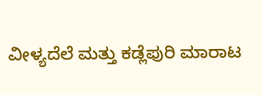ವೀಳ್ಯದೆಲೆ ಮತ್ತು ಕಡ್ಲೆಪುರಿ ಮಾರಾಟ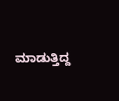ಮಾಡುತ್ತಿದ್ದ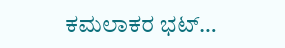ಕಮಲಾಕರ ಭಟ್…